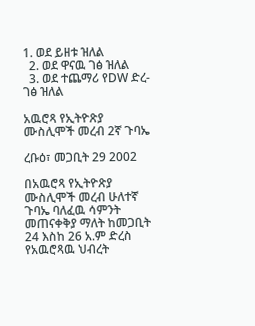1. ወደ ይዘቱ ዝለል
  2. ወደ ዋናዉ ገፅ ዝለል
  3. ወደ ተጨማሪ የDW ድረ-ገፅ ዝለል

አዉሮጻ የኢትዮጽያ ሙስሊሞች መረብ 2ኛ ጉባኤ

ረቡዕ፣ መጋቢት 29 2002

በአዉሮጻ የኢትዮጽያ ሙስሊሞች መረብ ሁለተኛ ጉባኤ ባለፈዉ ሳምንት መጠናቀቅያ ማለት ከመጋቢት 24 እስከ 26 አ.ም ድረስ የአዉሮጻዉ ህብረት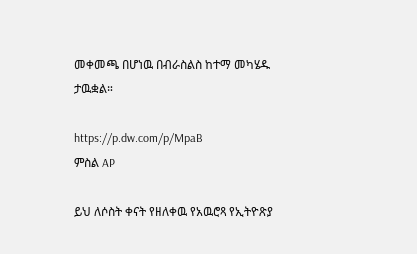መቀመጫ በሆነዉ በብራስልስ ከተማ መካሄዱ ታዉቋል።

https://p.dw.com/p/MpaB
ምስል AP

ይህ ለሶስት ቀናት የዘለቀዉ የአዉሮጻ የኢትዮጽያ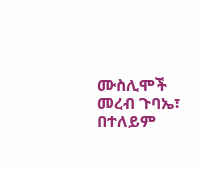ሙስሊሞች መረብ ጉባኤ፣ በተለይም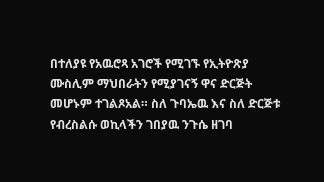በተለያዩ የአዉሮጻ አገሮች የሚገኙ የኢትዮጽያ ሙስሊም ማህበራትን የሚያገናኝ ዋና ድርጅት መሆኑም ተገልጾአል። ስለ ጉባኤዉ እና ስለ ድርጅቱ የብረስልሱ ወኪላችን ገበያዉ ንጉሴ ዘገባ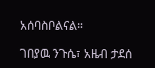አሰባስቦልናል።

ገበያዉ ንጉሴ፣ አዜብ ታደሰ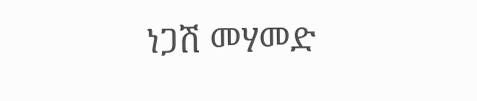ነጋሽ መሃመድ